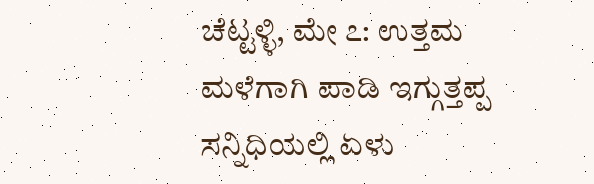ಚೆಟ್ಟಳ್ಳಿ, ಮೇ ೭: ಉತ್ತಮ ಮಳೆಗಾಗಿ ಪಾಡಿ ಇಗ್ಗುತ್ತಪ್ಪ ಸನ್ನಿಧಿಯಲ್ಲಿ ಏಳು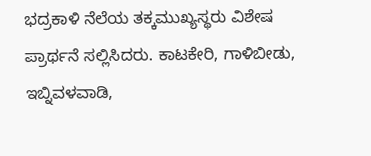ಭದ್ರಕಾಳಿ ನೆಲೆಯ ತಕ್ಕಮುಖ್ಯಸ್ಥರು ವಿಶೇಷ ಪ್ರಾರ್ಥನೆ ಸಲ್ಲಿಸಿದರು. ಕಾಟಕೇರಿ, ಗಾಳಿಬೀಡು, ಇಬ್ನಿವಳವಾಡಿ,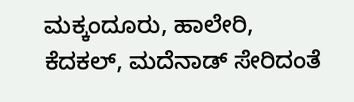ಮಕ್ಕಂದೂರು, ಹಾಲೇರಿ, ಕೆದಕಲ್, ಮದೆನಾಡ್ ಸೇರಿದಂತೆ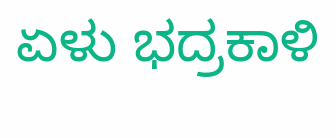ಏಳು ಭದ್ರಕಾಳಿ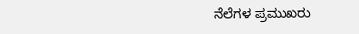ನೆಲೆಗಳ ಪ್ರಮುಖರು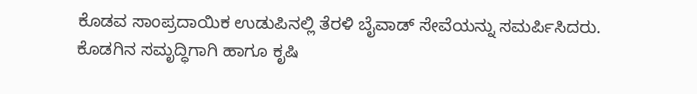ಕೊಡವ ಸಾಂಪ್ರದಾಯಿಕ ಉಡುಪಿನಲ್ಲಿ ತೆರಳಿ ಬೈವಾಡ್ ಸೇವೆಯನ್ನು ಸಮರ್ಪಿಸಿದರು. ಕೊಡಗಿನ ಸಮೃದ್ಧಿಗಾಗಿ ಹಾಗೂ ಕೃಷಿ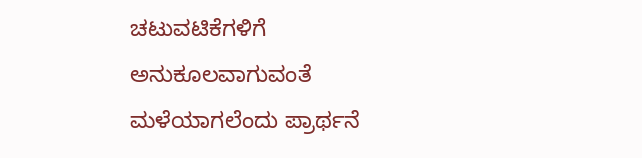ಚಟುವಟಿಕೆಗಳಿಗೆ ಅನುಕೂಲವಾಗುವಂತೆ ಮಳೆಯಾಗಲೆಂದು ಪ್ರಾರ್ಥನೆ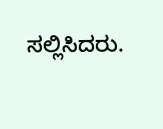ಸಲ್ಲಿಸಿದರು.